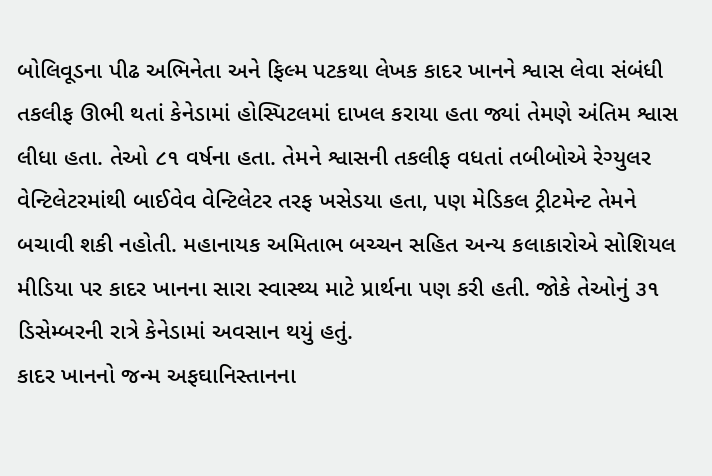બોલિવૂડના પીઢ અભિનેતા અને ફિલ્મ પટકથા લેખક કાદર ખાનને શ્વાસ લેવા સંબંધી તકલીફ ઊભી થતાં કેનેડામાં હોસ્પિટલમાં દાખલ કરાયા હતા જ્યાં તેમણે અંતિમ શ્વાસ લીધા હતા. તેઓ ૮૧ વર્ષના હતા. તેમને શ્વાસની તકલીફ વધતાં તબીબોએ રેગ્યુલર વેન્ટિલેટરમાંથી બાઈવેવ વેન્ટિલેટર તરફ ખસેડયા હતા, પણ મેડિકલ ટ્રીટમેન્ટ તેમને બચાવી શકી નહોતી. મહાનાયક અમિતાભ બચ્ચન સહિત અન્ય કલાકારોએ સોશિયલ મીડિયા પર કાદર ખાનના સારા સ્વાસ્થ્ય માટે પ્રાર્થના પણ કરી હતી. જોકે તેઓનું ૩૧ ડિસેમ્બરની રાત્રે કેનેડામાં અવસાન થયું હતું.
કાદર ખાનનો જન્મ અફઘાનિસ્તાનના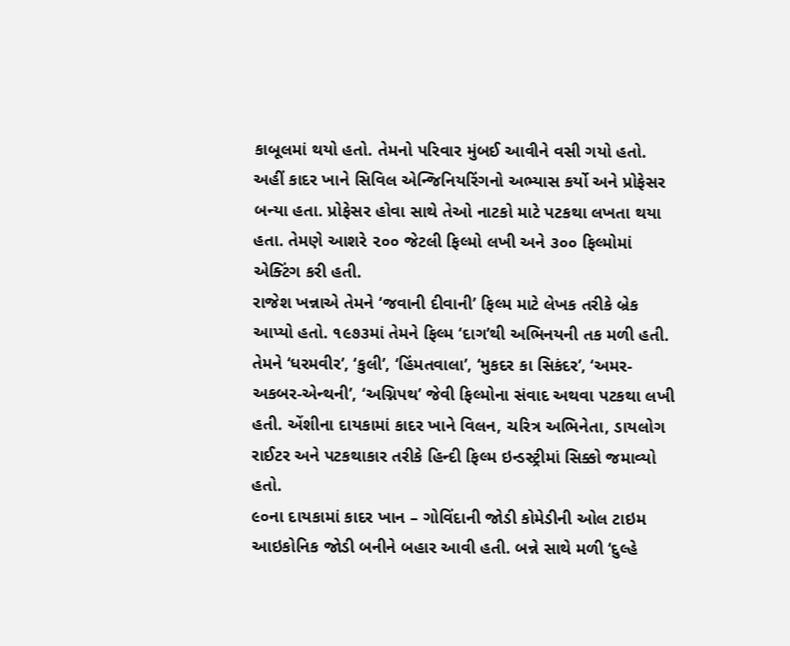કાબૂલમાં થયો હતો. તેમનો પરિવાર મુંબઈ આવીને વસી ગયો હતો. અહીં કાદર ખાને સિવિલ એન્જિનિયરિંગનો અભ્યાસ કર્યો અને પ્રોફેસર બન્યા હતા. પ્રોફેસર હોવા સાથે તેઓ નાટકો માટે પટકથા લખતા થયા હતા. તેમણે આશરે ૨૦૦ જેટલી ફિલ્મો લખી અને ૩૦૦ ફિલ્મોમાં એક્ટિંગ કરી હતી.
રાજેશ ખન્નાએ તેમને ‘જવાની દીવાની’ ફિલ્મ માટે લેખક તરીકે બ્રેક આપ્યો હતો. ૧૯૭૩માં તેમને ફિલ્મ ‘દાગ’થી અભિનયની તક મળી હતી. તેમને ‘ધરમવીર’, ‘કુલી’, ‘હિંમતવાલા’, ‘મુકદર કા સિકંદર’, ‘અમર-અકબર-એન્થની’, ‘અગ્નિપથ’ જેવી ફિલ્મોના સંવાદ અથવા પટકથા લખી હતી. એંશીના દાયકામાં કાદર ખાને વિલન, ચરિત્ર અભિનેતા, ડાયલોગ રાઈટર અને પટકથાકાર તરીકે હિન્દી ફિલ્મ ઇન્ડસ્ટ્રીમાં સિક્કો જમાવ્યો હતો.
૯૦ના દાયકામાં કાદર ખાન – ગોવિંદાની જોડી કોમેડીની ઓલ ટાઇમ આઇકોનિક જોડી બનીને બહાર આવી હતી. બન્ને સાથે મળી ‘દુલ્હે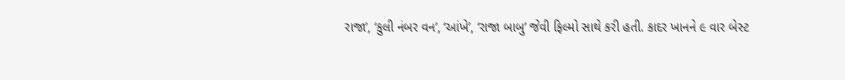રાજા’, ‘કુલી નંબર વન’, ‘આંખે’, ‘રાજા બાબુ’ જેવી ફિલ્મો સાથે કરી હતી. કાદર ખાનને ૯ વાર બેસ્ટ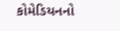કોમેડિયનનો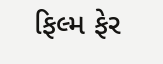ફિલ્મ ફેર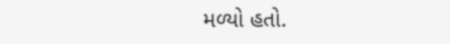મળ્યો હતો.